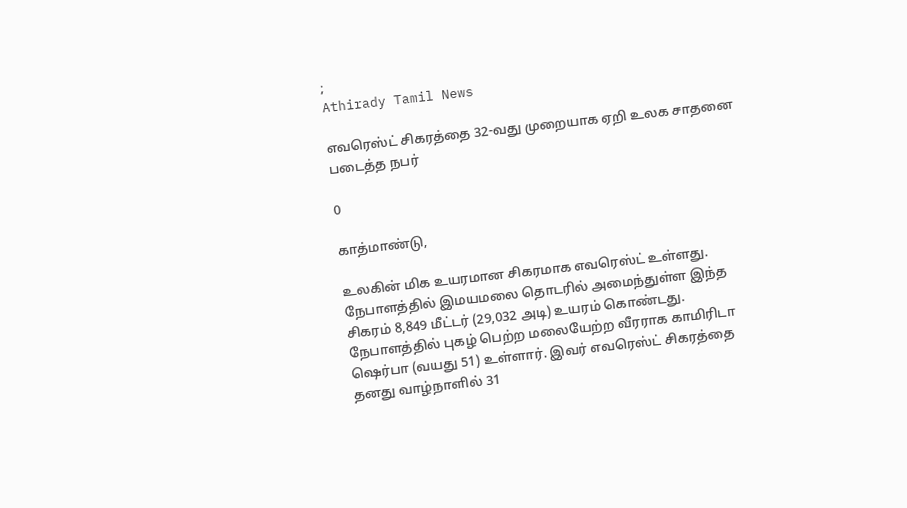;
Athirady Tamil News

எவரெஸ்ட் சிகரத்தை 32-வது முறையாக ஏறி உலக சாதனை படைத்த நபர்

0

காத்மாண்டு,

உலகின் மிக உயரமான சிகரமாக எவரெஸ்ட் உள்ளது. நேபாளத்தில் இமயமலை தொடரில் அமைந்துள்ள இந்த சிகரம் 8,849 மீட்டர் (29,032 அடி) உயரம் கொண்டது. நேபாளத்தில் புகழ் பெற்ற மலையேற்ற வீரராக காமிரிடா ஷெர்பா (வயது 51) உள்ளார். இவர் எவரெஸ்ட் சிகரத்தை தனது வாழ்நாளில் 31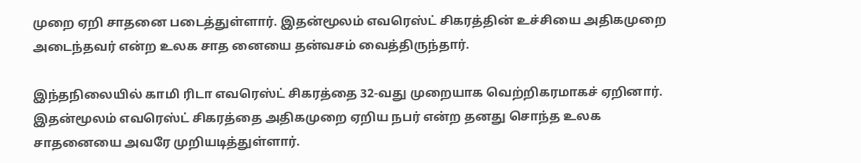முறை ஏறி சாதனை படைத்துள்ளார். இதன்மூலம் எவரெஸ்ட் சிகரத்தின் உச்சியை அதிகமுறை அடைந்தவர் என்ற உலக சாத னையை தன்வசம் வைத்திருந்தார்.

இந்தநிலையில் காமி ரிடா எவரெஸ்ட் சிகரத்தை 32-வது முறையாக வெற்றிகரமாகச் ஏறினார். இதன்மூலம் எவரெஸ்ட் சிகரத்தை அதிகமுறை ஏறிய நபர் என்ற தனது சொந்த உலக சாதனையை அவரே முறியடித்துள்ளார்.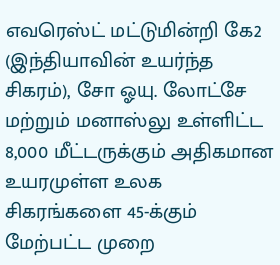எவரெஸ்ட் மட்டுமின்றி கே2 (இந்தியாவின் உயர்ந்த சிகரம்), சோ ஓயு. லோட்சே மற்றும் மனாஸ்லு உள்ளிட்ட 8,000 மீட்டருக்கும் அதிகமான உயரமுள்ள உலக சிகரங்களை 45-க்கும் மேற்பட்ட முறை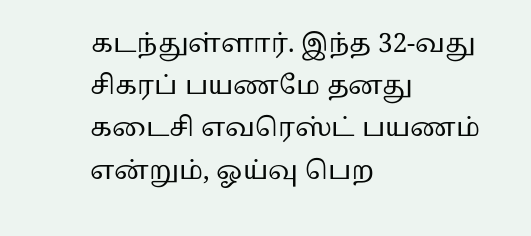கடந்துள்ளார். இந்த 32-வது சிகரப் பயணமே தனது கடைசி எவரெஸ்ட் பயணம் என்றும், ஓய்வு பெற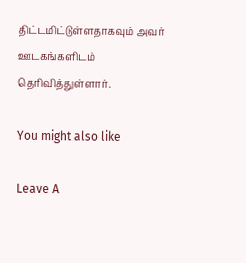திட்டமிட்டுள்ளதாகவும் அவர் ஊடகங்களிடம் தெரிவித்துள்ளார்.

You might also like

Leave A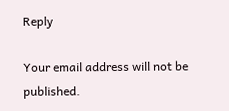Reply

Your email address will not be published.